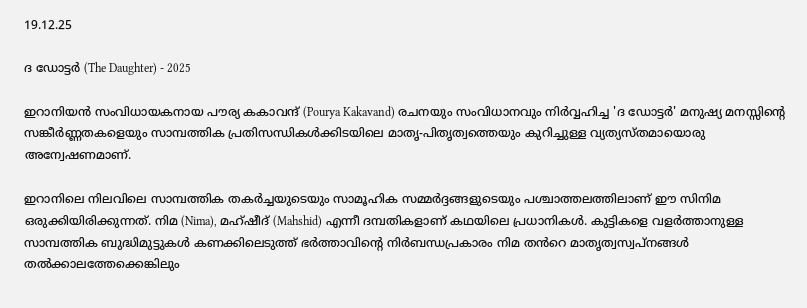19.12.25

ദ ഡോട്ടർ (The Daughter) - 2025

ഇറാനിയൻ സംവിധായകനായ പൗര്യ കകാവന്ദ് (Pourya Kakavand) രചനയും സംവിധാനവും നിർവ്വഹിച്ച 'ദ ഡോട്ടർ' മനുഷ്യ മനസ്സിന്റെ സങ്കീർണ്ണതകളെയും സാമ്പത്തിക പ്രതിസന്ധികൾക്കിടയിലെ മാതൃ-പിതൃത്വത്തെയും കുറിച്ചുള്ള വ്യത്യസ്തമായൊരു അന്വേഷണമാണ്.

ഇറാനിലെ നിലവിലെ സാമ്പത്തിക തകർച്ചയുടെയും സാമൂഹിക സമ്മർദ്ദങ്ങളുടെയും പശ്ചാത്തലത്തിലാണ് ഈ സിനിമ ഒരുക്കിയിരിക്കുന്നത്. നിമ (Nima), മഹ്‌ഷീദ് (Mahshid) എന്നീ ദമ്പതികളാണ് കഥയിലെ പ്രധാനികൾ. കുട്ടികളെ വളർത്താനുള്ള സാമ്പത്തിക ബുദ്ധിമുട്ടുകൾ കണക്കിലെടുത്ത് ഭർത്താവിൻ്റെ നിർബന്ധപ്രകാരം നിമ തൻറെ മാതൃത്വസ്വപ്നങ്ങൾ തൽക്കാലത്തേക്കെങ്കിലും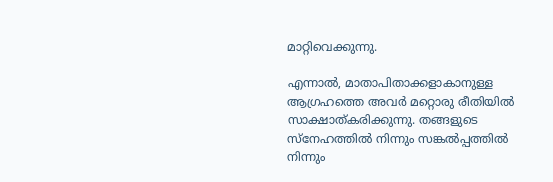മാറ്റിവെക്കുന്നു.

എന്നാൽ, മാതാപിതാക്കളാകാനുള്ള ആഗ്രഹത്തെ അവർ മറ്റൊരു രീതിയിൽ സാക്ഷാത്കരിക്കുന്നു. തങ്ങളുടെ സ്നേഹത്തിൽ നിന്നും സങ്കൽപ്പത്തിൽ നിന്നും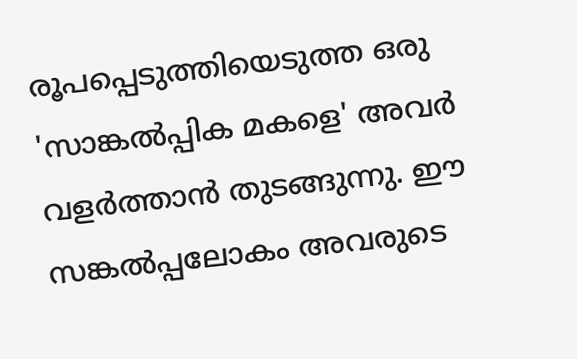രൂപപ്പെടുത്തിയെടുത്ത ഒരു 'സാങ്കൽപ്പിക മകളെ' അവർ വളർത്താൻ തുടങ്ങുന്നു. ഈ സങ്കൽപ്പലോകം അവരുടെ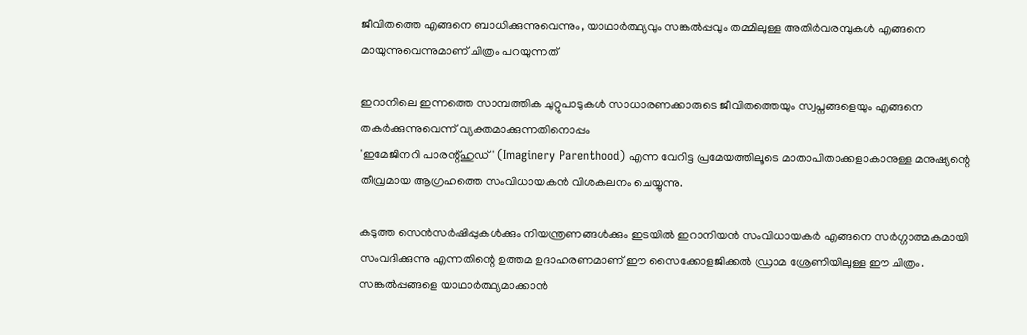ജീവിതത്തെ എങ്ങനെ ബാധിക്കുന്നുവെന്നും, യാഥാർത്ഥ്യവും സങ്കൽപ്പവും തമ്മിലുള്ള അതിർവരമ്പുകൾ എങ്ങനെ മായുന്നുവെന്നുമാണ് ചിത്രം പറയുന്നത്

ഇറാനിലെ ഇന്നത്തെ സാമ്പത്തിക ചുറ്റുപാടുകൾ സാധാരണക്കാരുടെ ജീവിതത്തെയും സ്വപ്നങ്ങളെയും എങ്ങനെ തകർക്കുന്നുവെന്ന് വ്യക്തമാക്കുന്നതിനൊപ്പം
'ഇമേജിനറി പാരന്റ്ഹുഡ്' (Imaginery Parenthood) എന്ന വേറിട്ട പ്രമേയത്തിലൂടെ മാതാപിതാക്കളാകാനുള്ള മനുഷ്യന്റെ തീവ്രമായ ആഗ്രഹത്തെ സംവിധായകൻ വിശകലനം ചെയ്യുന്നു.

കടുത്ത സെൻസർഷിപ്പുകൾക്കും നിയന്ത്രണങ്ങൾക്കും ഇടയിൽ ഇറാനിയൻ സംവിധായകർ എങ്ങനെ സർഗ്ഗാത്മകമായി സംവദിക്കുന്നു എന്നതിന്റെ ഉത്തമ ഉദാഹരണമാണ് ഈ സൈക്കോളജിക്കൽ ഡ്രാമ ശ്രേണിയിലുള്ള ഈ ചിത്രം. സങ്കൽപ്പങ്ങളെ യാഥാർത്ഥ്യമാക്കാൻ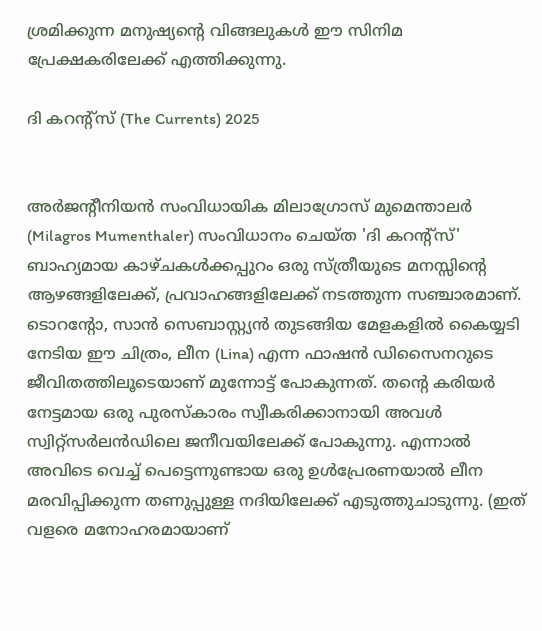ശ്രമിക്കുന്ന മനുഷ്യന്റെ വിങ്ങലുകൾ ഈ സിനിമ പ്രേക്ഷകരിലേക്ക് എത്തിക്കുന്നു.

ദി കറന്റ്സ് (The Currents) 2025


അർജൻ്റീനിയൻ സംവിധായിക മിലാഗ്രോസ് മുമെന്താലർ (Milagros Mumenthaler) സംവിധാനം ചെയ്ത 'ദി കറന്റ്സ്' ബാഹ്യമായ കാഴ്ചകൾക്കപ്പുറം ഒരു സ്ത്രീയുടെ മനസ്സിന്റെ ആഴങ്ങളിലേക്ക്, പ്രവാഹങ്ങളിലേക്ക് നടത്തുന്ന സഞ്ചാരമാണ്. ടൊറന്റോ, സാൻ സെബാസ്റ്റ്യൻ തുടങ്ങിയ മേളകളിൽ കൈയ്യടി നേടിയ ഈ ചിത്രം, ലീന (Lina) എന്ന ഫാഷൻ ഡിസൈനറുടെ ജീവിതത്തിലൂടെയാണ് മുന്നോട്ട് പോകുന്നത്. തന്റെ കരിയർ നേട്ടമായ ഒരു പുരസ്കാരം സ്വീകരിക്കാനായി അവൾ സ്വിറ്റ്സർലൻഡിലെ ജനീവയിലേക്ക് പോകുന്നു. എന്നാൽ അവിടെ വെച്ച് പെട്ടെന്നുണ്ടായ ഒരു ഉൾപ്രേരണയാൽ ലീന മരവിപ്പിക്കുന്ന തണുപ്പുള്ള നദിയിലേക്ക് എടുത്തുചാടുന്നു. (ഇത് വളരെ മനോഹരമായാണ്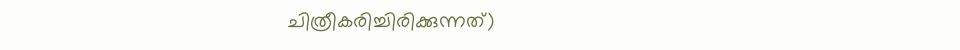ചിത്രീകരിച്ചിരിക്കുന്നത്)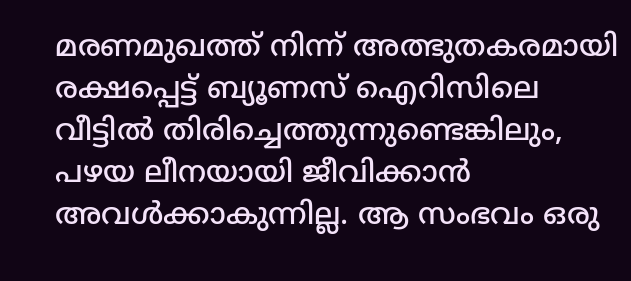മരണമുഖത്ത് നിന്ന് അത്ഭുതകരമായി രക്ഷപ്പെട്ട് ബ്യൂണസ് ഐറിസിലെ വീട്ടിൽ തിരിച്ചെത്തുന്നുണ്ടെങ്കിലും, പഴയ ലീനയായി ജീവിക്കാൻ അവൾക്കാകുന്നില്ല. ആ സംഭവം ഒരു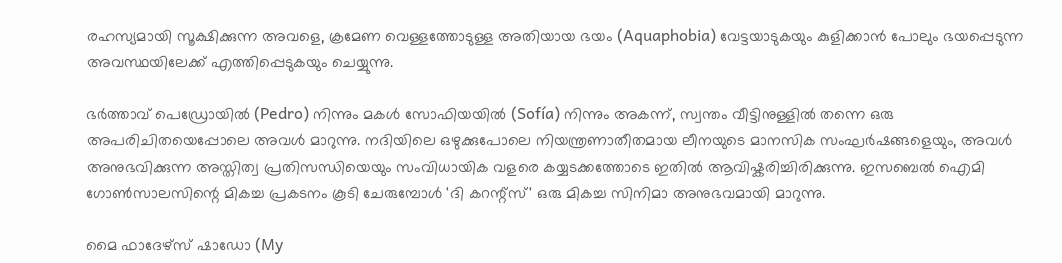രഹസ്യമായി സൂക്ഷിക്കുന്ന അവളെ, ക്രമേണ വെള്ളത്തോടുള്ള അതിയായ ഭയം (Aquaphobia) വേട്ടയാടുകയും കുളിക്കാൻ പോലും ഭയപ്പെടുന്ന അവസ്ഥയിലേക്ക് എത്തിപ്പെടുകയും ചെയ്യുന്നു.

ഭർത്താവ് പെഡ്രോയിൽ (Pedro) നിന്നും മകൾ സോഫിയയിൽ (Sofía) നിന്നും അകന്ന്, സ്വന്തം വീട്ടിനുള്ളിൽ തന്നെ ഒരു അപരിചിതയെപ്പോലെ അവൾ മാറുന്നു. നദിയിലെ ഒഴുക്കുപോലെ നിയന്ത്രണാതീതമായ ലീനയുടെ മാനസിക സംഘർഷങ്ങളെയും, അവൾ അനുഭവിക്കുന്ന അസ്തിത്വ പ്രതിസന്ധിയെയും സംവിധായിക വളരെ കയ്യടക്കത്തോടെ ഇതിൽ ആവിഷ്കരിച്ചിരിക്കുന്നു. ഇസബെൽ ഐമി ഗോൺസാലസിന്റെ മികച്ച പ്രകടനം കൂടി ചേരുമ്പോൾ 'ദി കറന്റ്സ്' ഒരു മികച്ച സിനിമാ അനുഭവമായി മാറുന്നു.

മൈ ഫാദേഴ്സ് ഷാഡോ (My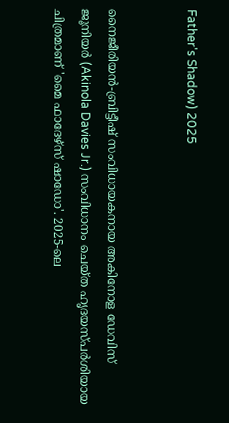Father's Shadow) 2025


നൈജീരിയൻ-ബ്രിട്ടീഷ് സംവിധായകനായ അകിനോള ഡേവിസ് ജൂനിയർ (Akinola Davies Jr.) സംവിധാനം ചെയ്ത ഹൃദയസ്പർശിയായ ചിത്രമാണ് 'മൈ ഫാദേഴ്സ് ഷാഡോ'. 2025-ലെ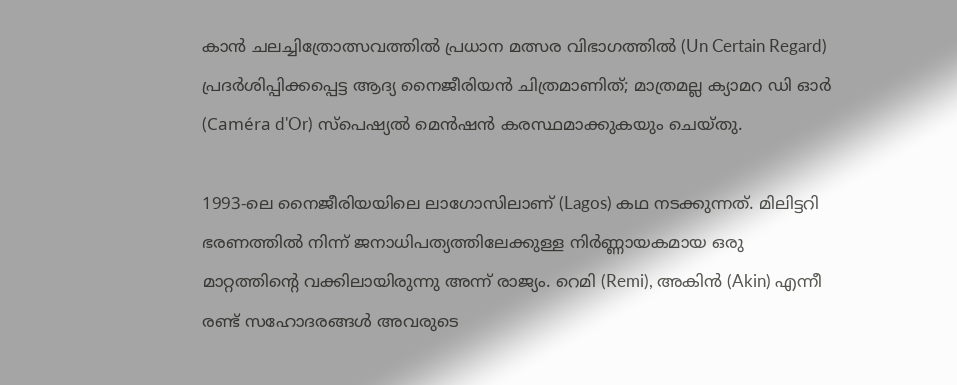കാൻ ചലച്ചിത്രോത്സവത്തിൽ പ്രധാന മത്സര വിഭാഗത്തിൽ (Un Certain Regard) പ്രദർശിപ്പിക്കപ്പെട്ട ആദ്യ നൈജീരിയൻ ചിത്രമാണിത്; മാത്രമല്ല ക്യാമറ ഡി ഓർ (Caméra d'Or) സ്പെഷ്യൽ മെൻഷൻ കരസ്ഥമാക്കുകയും ചെയ്തു.

1993-ലെ നൈജീരിയയിലെ ലാഗോസിലാണ് (Lagos) കഥ നടക്കുന്നത്. മിലിട്ടറി ഭരണത്തിൽ നിന്ന് ജനാധിപത്യത്തിലേക്കുള്ള നിർണ്ണായകമായ ഒരു മാറ്റത്തിൻ്റെ വക്കിലായിരുന്നു അന്ന് രാജ്യം. റെമി (Remi), അകിൻ (Akin) എന്നീ രണ്ട് സഹോദരങ്ങൾ അവരുടെ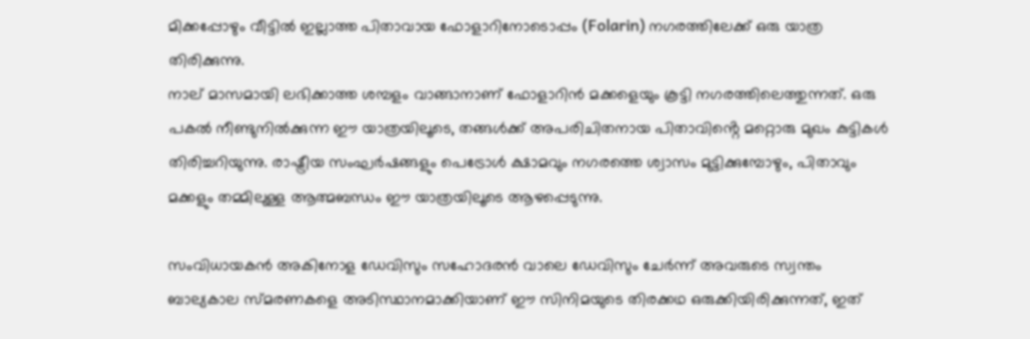മിക്കപ്പോഴും വീട്ടിൽ ഇല്ലാത്ത പിതാവായ ഫോളാറിനോടൊപ്പം (Folarin) നഗരത്തിലേക്ക് ഒരു യാത്ര തിരിക്കുന്നു.
നാല് മാസമായി ലഭിക്കാത്ത ശമ്പളം വാങ്ങാനാണ് ഫോളാറിൻ മക്കളെയും കൂട്ടി നഗരത്തിലെത്തുന്നത്. ഒരു പകൽ നീണ്ടുനിൽക്കുന്ന ഈ യാത്രയിലൂടെ, തങ്ങൾക്ക് അപരിചിതനായ പിതാവിൻ്റെ മറ്റൊരു മുഖം കുട്ടികൾ തിരിച്ചറിയുന്നു. രാഷ്ട്രീയ സംഘർഷങ്ങളും പെട്രോൾ ക്ഷാമവും നഗരത്തെ ശ്വാസം മുട്ടിക്കുമ്പോഴും, പിതാവും മക്കളും തമ്മിലുള്ള ആത്മബന്ധം ഈ യാത്രയിലൂടെ ആഴപ്പെടുന്നു.

സംവിധായകൻ അകിനോള ഡേവിസും സഹോദരൻ വാലെ ഡേവിസും ചേർന്ന് അവരുടെ സ്വന്തം ബാല്യകാല സ്മരണകളെ അടിസ്ഥാനമാക്കിയാണ് ഈ സിനിമയുടെ തിരക്കഥ ഒരുക്കിയിരിക്കുന്നത്, ഇത്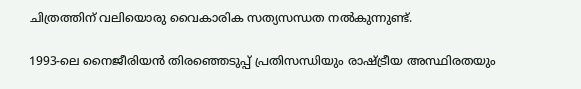ചിത്രത്തിന് വലിയൊരു വൈകാരിക സത്യസന്ധത നൽകുന്നുണ്ട്.

1993-ലെ നൈജീരിയൻ തിരഞ്ഞെടുപ്പ് പ്രതിസന്ധിയും രാഷ്ട്രീയ അസ്ഥിരതയും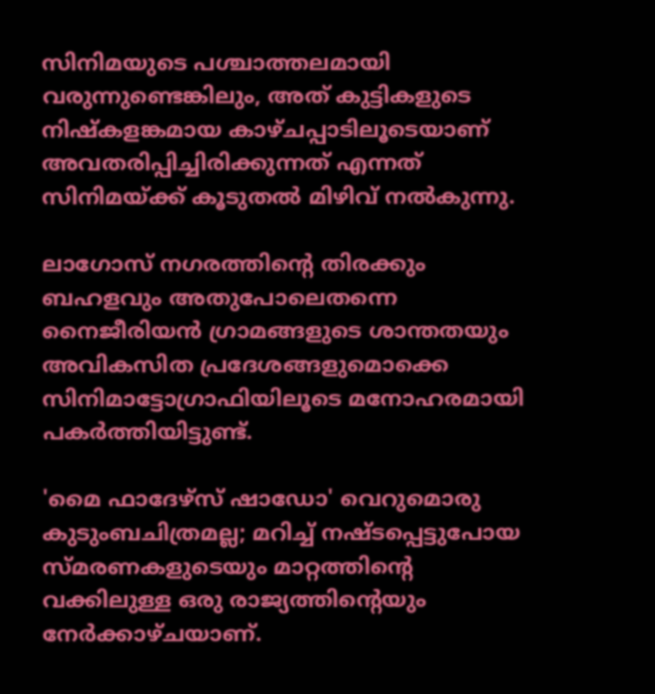സിനിമയുടെ പശ്ചാത്തലമായി വരുന്നുണ്ടെങ്കിലും, അത് കുട്ടികളുടെ നിഷ്കളങ്കമായ കാഴ്ചപ്പാടിലൂടെയാണ് അവതരിപ്പിച്ചിരിക്കുന്നത് എന്നത് സിനിമയ്ക്ക് കൂടുതൽ മിഴിവ് നൽകുന്നു.

ലാഗോസ് നഗരത്തിൻ്റെ തിരക്കും ബഹളവും അതുപോലെതന്നെ നൈജീരിയൻ ഗ്രാമങ്ങളുടെ ശാന്തതയും
അവികസിത പ്രദേശങ്ങളുമൊക്കെ സിനിമാട്ടോഗ്രാഫിയിലൂടെ മനോഹരമായി പകർത്തിയിട്ടുണ്ട്.

'മൈ ഫാദേഴ്സ് ഷാഡോ' വെറുമൊരു കുടുംബചിത്രമല്ല; മറിച്ച് നഷ്ടപ്പെട്ടുപോയ സ്മരണകളുടെയും മാറ്റത്തിൻ്റെ വക്കിലുള്ള ഒരു രാജ്യത്തിൻ്റെയും നേർക്കാഴ്ചയാണ്.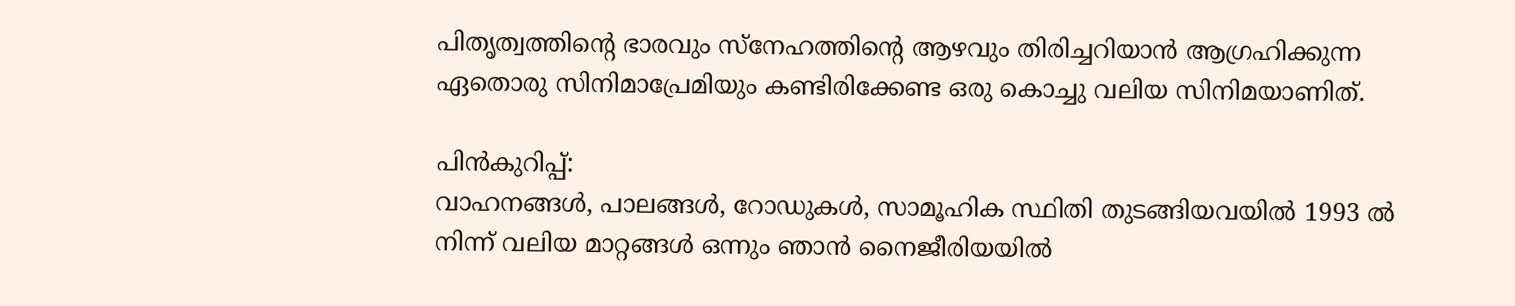പിതൃത്വത്തിൻ്റെ ഭാരവും സ്നേഹത്തിൻ്റെ ആഴവും തിരിച്ചറിയാൻ ആഗ്രഹിക്കുന്ന ഏതൊരു സിനിമാപ്രേമിയും കണ്ടിരിക്കേണ്ട ഒരു കൊച്ചു വലിയ സിനിമയാണിത്.

പിൻകുറിപ്പ്:
വാഹനങ്ങൾ, പാലങ്ങൾ, റോഡുകൾ, സാമൂഹിക സ്ഥിതി തുടങ്ങിയവയിൽ 1993 ൽ നിന്ന് വലിയ മാറ്റങ്ങൾ ഒന്നും ഞാൻ നൈജീരിയയിൽ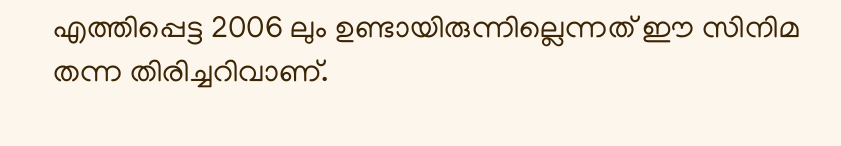എത്തിപ്പെട്ട 2006 ലും ഉണ്ടായിരുന്നില്ലെന്നത് ഈ സിനിമ തന്ന തിരിച്ചറിവാണ്.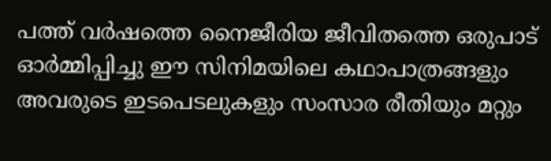പത്ത് വർഷത്തെ നൈജീരിയ ജീവിതത്തെ ഒരുപാട് ഓർമ്മിപ്പിച്ചു ഈ സിനിമയിലെ കഥാപാത്രങ്ങളും അവരുടെ ഇടപെടലുകളും സംസാര രീതിയും മറ്റും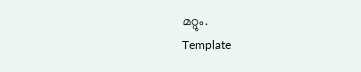മറ്റും.
Template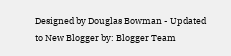Designed by Douglas Bowman - Updated to New Blogger by: Blogger Team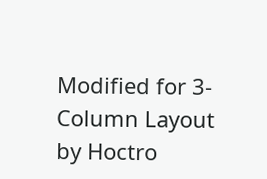Modified for 3-Column Layout by Hoctro